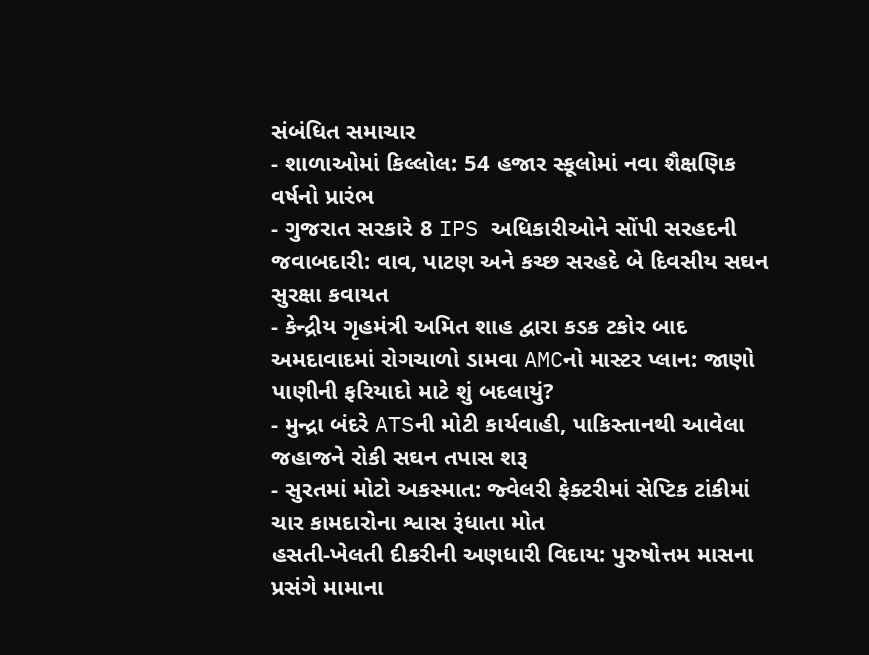સંબંધિત સમાચાર
- શાળાઓમાં કિલ્લોલ: 54 હજાર સ્કૂલોમાં નવા શૈક્ષણિક વર્ષનો પ્રારંભ
- ગુજરાત સરકારે 8 IPS અધિકારીઓને સોંપી સરહદની જવાબદારી: વાવ, પાટણ અને કચ્છ સરહદે બે દિવસીય સઘન સુરક્ષા કવાયત
- કેન્દ્રીય ગૃહમંત્રી અમિત શાહ દ્વારા કડક ટકોર બાદ અમદાવાદમાં રોગચાળો ડામવા AMCનો માસ્ટર પ્લાન: જાણો પાણીની ફરિયાદો માટે શું બદલાયું?
- મુન્દ્રા બંદરે ATSની મોટી કાર્યવાહી, પાકિસ્તાનથી આવેલા જહાજને રોકી સઘન તપાસ શરૂ
- સુરતમાં મોટો અકસ્માત: જ્વેલરી ફેક્ટરીમાં સેપ્ટિક ટાંકીમાં ચાર કામદારોના શ્વાસ રૂંધાતા મોત
હસતી-ખેલતી દીકરીની અણધારી વિદાય: પુરુષોત્તમ માસના પ્રસંગે મામાના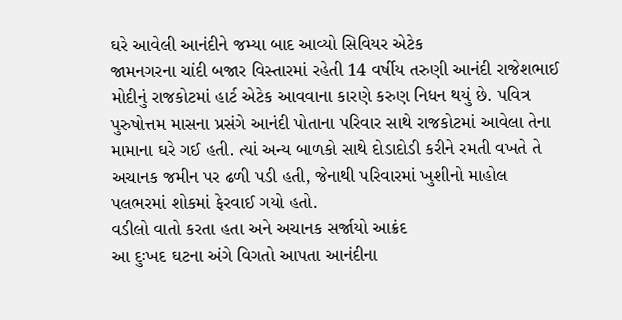ઘરે આવેલી આનંદીને જમ્યા બાદ આવ્યો સિવિયર એટેક
જામનગરના ચાંદી બજાર વિસ્તારમાં રહેતી 14 વર્ષીય તરુણી આનંદી રાજેશભાઈ મોદીનું રાજકોટમાં હાર્ટ એટેક આવવાના કારણે કરુણ નિધન થયું છે. પવિત્ર પુરુષોત્તમ માસના પ્રસંગે આનંદી પોતાના પરિવાર સાથે રાજકોટમાં આવેલા તેના મામાના ઘરે ગઈ હતી. ત્યાં અન્ય બાળકો સાથે દોડાદોડી કરીને રમતી વખતે તે અચાનક જમીન પર ઢળી પડી હતી, જેનાથી પરિવારમાં ખુશીનો માહોલ પલભરમાં શોકમાં ફેરવાઈ ગયો હતો.
વડીલો વાતો કરતા હતા અને અચાનક સર્જાયો આક્રંદ
આ દુઃખદ ઘટના અંગે વિગતો આપતા આનંદીના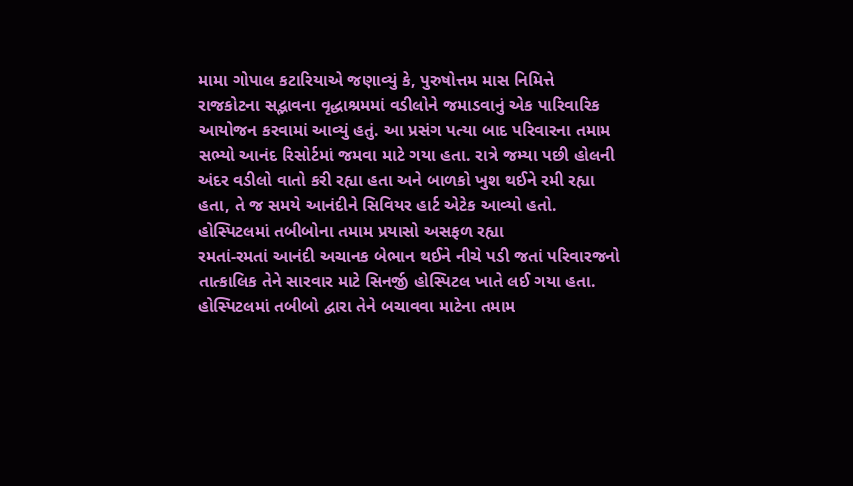મામા ગોપાલ કટારિયાએ જણાવ્યું કે, પુરુષોત્તમ માસ નિમિત્તે રાજકોટના સદ્ભાવના વૃદ્ધાશ્રમમાં વડીલોને જમાડવાનું એક પારિવારિક આયોજન કરવામાં આવ્યું હતું. આ પ્રસંગ પત્યા બાદ પરિવારના તમામ સભ્યો આનંદ રિસોર્ટમાં જમવા માટે ગયા હતા. રાત્રે જમ્યા પછી હોલની અંદર વડીલો વાતો કરી રહ્યા હતા અને બાળકો ખુશ થઈને રમી રહ્યા હતા, તે જ સમયે આનંદીને સિવિયર હાર્ટ એટેક આવ્યો હતો.
હોસ્પિટલમાં તબીબોના તમામ પ્રયાસો અસફળ રહ્યા
રમતાં-રમતાં આનંદી અચાનક બેભાન થઈને નીચે પડી જતાં પરિવારજનો તાત્કાલિક તેને સારવાર માટે સિનર્જી હોસ્પિટલ ખાતે લઈ ગયા હતા. હોસ્પિટલમાં તબીબો દ્વારા તેને બચાવવા માટેના તમામ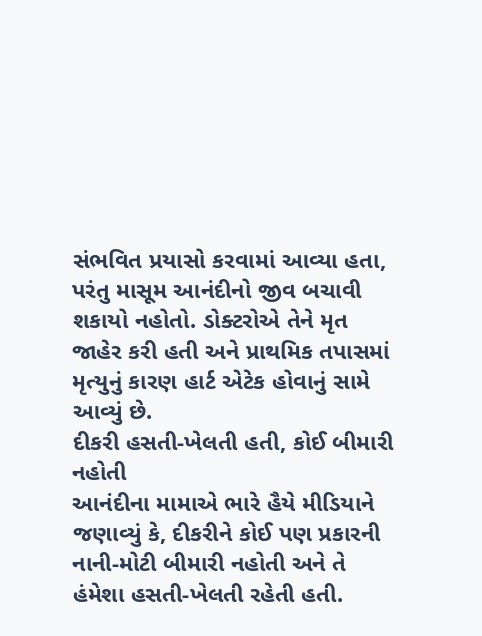સંભવિત પ્રયાસો કરવામાં આવ્યા હતા, પરંતુ માસૂમ આનંદીનો જીવ બચાવી શકાયો નહોતો. ડોક્ટરોએ તેને મૃત જાહેર કરી હતી અને પ્રાથમિક તપાસમાં મૃત્યુનું કારણ હાર્ટ એટેક હોવાનું સામે આવ્યું છે.
દીકરી હસતી-ખેલતી હતી, કોઈ બીમારી નહોતી
આનંદીના મામાએ ભારે હૈયે મીડિયાને જણાવ્યું કે, દીકરીને કોઈ પણ પ્રકારની નાની-મોટી બીમારી નહોતી અને તે હંમેશા હસતી-ખેલતી રહેતી હતી.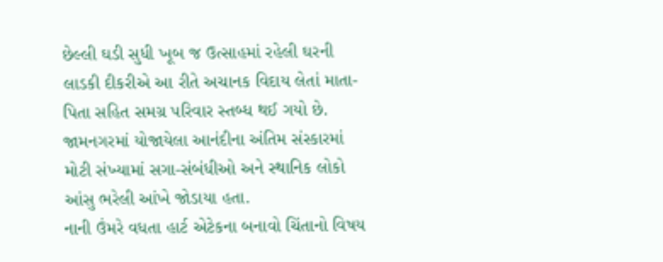છેલ્લી ઘડી સુધી ખૂબ જ ઉત્સાહમાં રહેલી ઘરની લાડકી દીકરીએ આ રીતે અચાનક વિદાય લેતાં માતા-પિતા સહિત સમગ્ર પરિવાર સ્તબ્ધ થઈ ગયો છે. જામનગરમાં યોજાયેલા આનંદીના અંતિમ સંસ્કારમાં મોટી સંખ્યામાં સગા-સંબંધીઓ અને સ્થાનિક લોકો આંસુ ભરેલી આંખે જોડાયા હતા.
નાની ઉંમરે વધતા હાર્ટ એટેકના બનાવો ચિંતાનો વિષય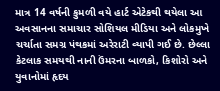માત્ર 14 વર્ષની કુમળી વયે હાર્ટ એટેકથી થયેલા આ અવસાનના સમાચાર સોશિયલ મીડિયા અને લોકમુખે ચર્ચાતા સમગ્ર પંથકમાં અરેરાટી વ્યાપી ગઈ છે. છેલ્લા કેટલાક સમયથી નાની ઉંમરના બાળકો, કિશોરો અને યુવાનોમાં હૃદય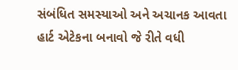સંબંધિત સમસ્યાઓ અને અચાનક આવતા હાર્ટ એટેકના બનાવો જે રીતે વધી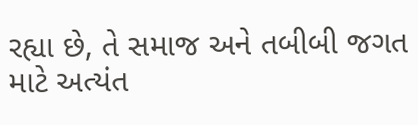રહ્યા છે, તે સમાજ અને તબીબી જગત માટે અત્યંત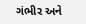ગંભીર અને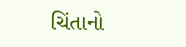ચિંતાનો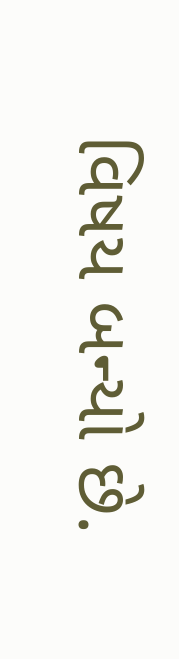વિષય બન્યો છે.